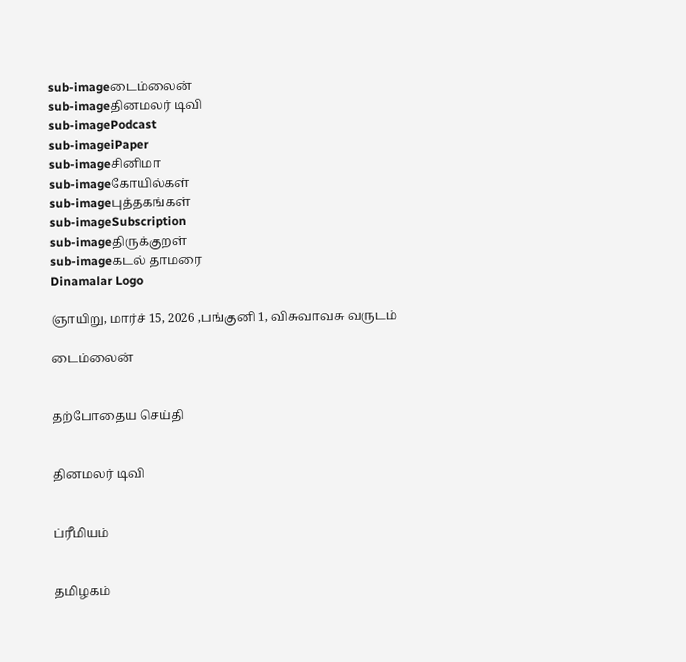sub-imageடைம்லைன்
sub-imageதினமலர் டிவி
sub-imagePodcast
sub-imageiPaper
sub-imageசினிமா
sub-imageகோயில்கள்
sub-imageபுத்தகங்கள்
sub-imageSubscription
sub-imageதிருக்குறள்
sub-imageகடல் தாமரை
Dinamalar Logo

ஞாயிறு, மார்ச் 15, 2026 ,பங்குனி 1, விசுவாவசு வருடம்

டைம்லைன்


தற்போதைய செய்தி


தினமலர் டிவி


ப்ரீமியம்


தமிழகம்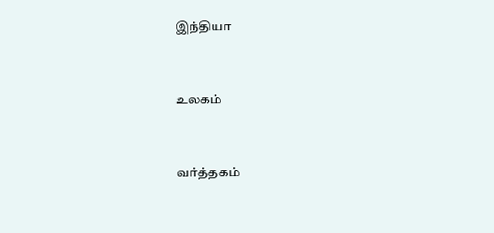இந்தியா


உலகம்


வர்த்தகம்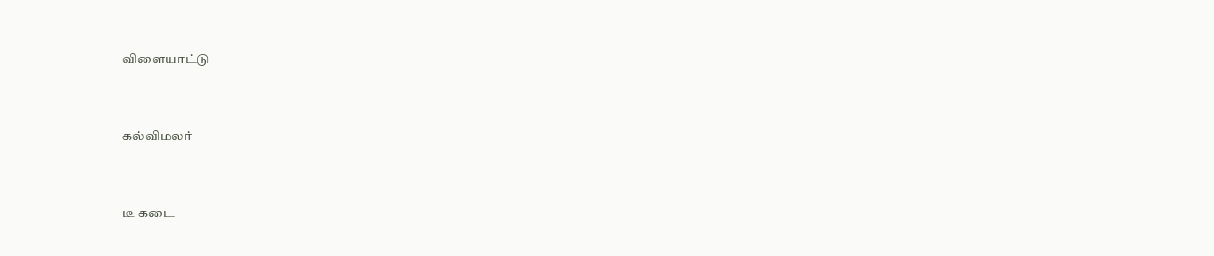விளையாட்டு


கல்விமலர்


டீ கடை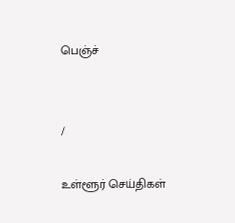பெஞ்ச்


/

உள்ளூர் செய்திகள்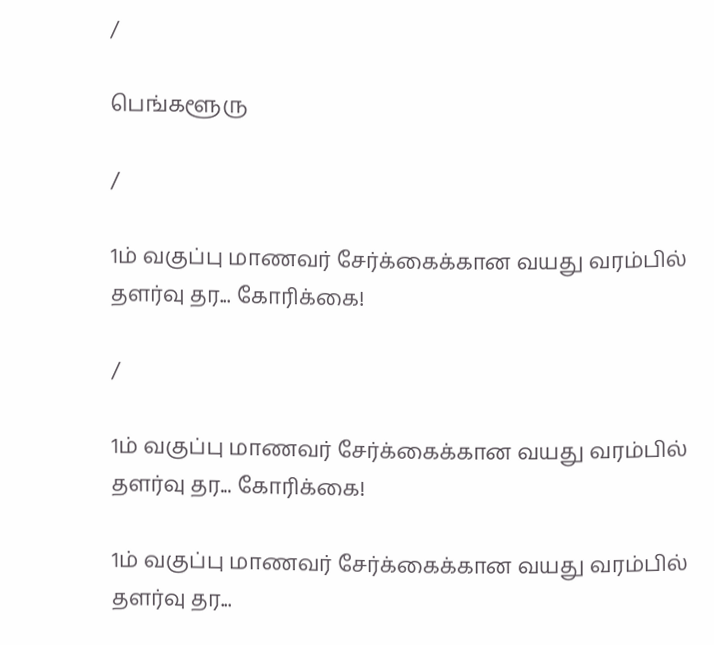/

பெங்களூரு

/

1ம் வகுப்பு மாணவர் சேர்க்கைக்கான வயது வரம்பில் தளர்வு தர... கோரிக்கை!

/

1ம் வகுப்பு மாணவர் சேர்க்கைக்கான வயது வரம்பில் தளர்வு தர... கோரிக்கை!

1ம் வகுப்பு மாணவர் சேர்க்கைக்கான வயது வரம்பில் தளர்வு தர...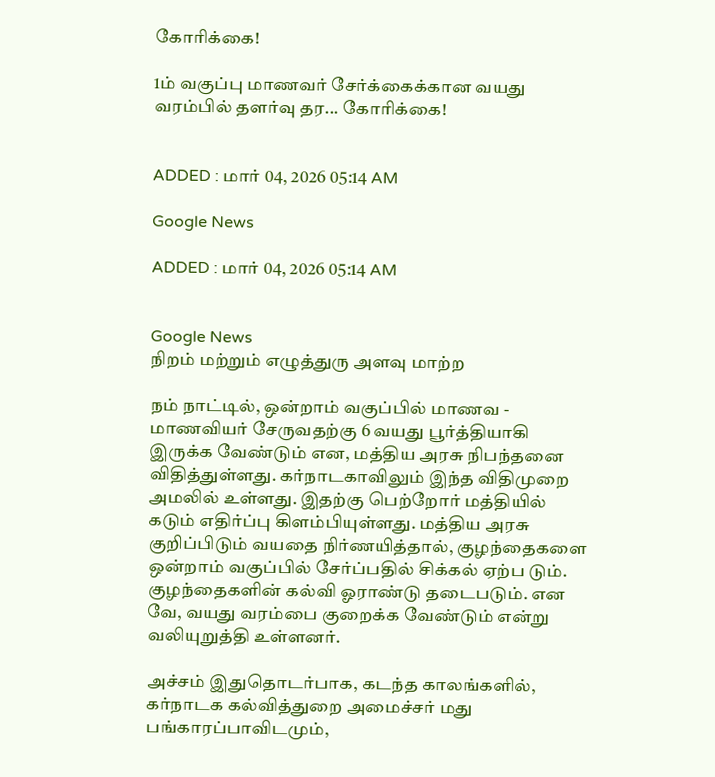கோரிக்கை!

1ம் வகுப்பு மாணவர் சேர்க்கைக்கான வயது வரம்பில் தளர்வு தர... கோரிக்கை!


ADDED : மார் 04, 2026 05:14 AM

Google News

ADDED : மார் 04, 2026 05:14 AM


Google News
நிறம் மற்றும் எழுத்துரு அளவு மாற்ற

நம் நாட்டில், ஒன்றாம் வகுப்பில் மாணவ - மாணவியர் சேருவதற்கு 6 வயது பூர்த்தியாகி இருக்க வேண்டும் என, மத்திய அரசு நிபந்தனை விதித்துள்ளது. கர்நாடகாவிலும் இந்த விதிமுறை அமலில் உள்ளது. இதற்கு பெற்றோர் மத்தியில் கடும் எதிர்ப்பு கிளம்பியுள்ளது. மத்திய அரசு குறிப்பிடும் வயதை நிர்ணயித்தால், குழந்தைகளை ஒன்றாம் வகுப்பில் சேர்ப்பதில் சிக்கல் ஏற்ப டும். குழந்தைகளின் கல்வி ஓராண்டு தடைபடும். என வே, வயது வரம்பை குறைக்க வேண்டும் என்று வலியுறுத்தி உள்ளனர்.

அச்சம் இதுதொடர்பாக, கடந்த காலங்களில், கர்நாடக கல்வித்துறை அமைச்சர் மது பங்காரப்பாவிடமும்,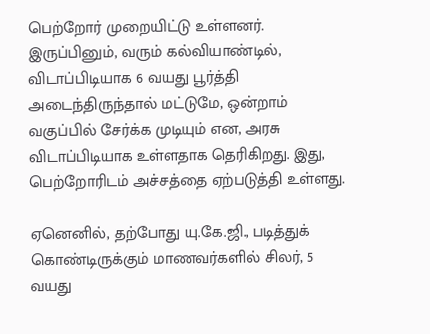பெற்றோர் முறையிட்டு உள்ளனர். இருப்பினும், வரும் கல்வியாண்டில், விடாப்பிடியாக 6 வயது பூர்த்தி அடைந்திருந்தால் மட்டுமே, ஒன்றாம் வகுப்பில் சேர்க்க முடியும் என, அரசு விடாப்பிடியாக உள்ளதாக தெரிகிறது. இது, பெற்றோரிடம் அச்சத்தை ஏற்படுத்தி உள்ளது.

ஏனெனில், தற்போது யு.கே.ஜி., படித்துக் கொண்டிருக்கும் மாணவர்களில் சிலர், 5 வயது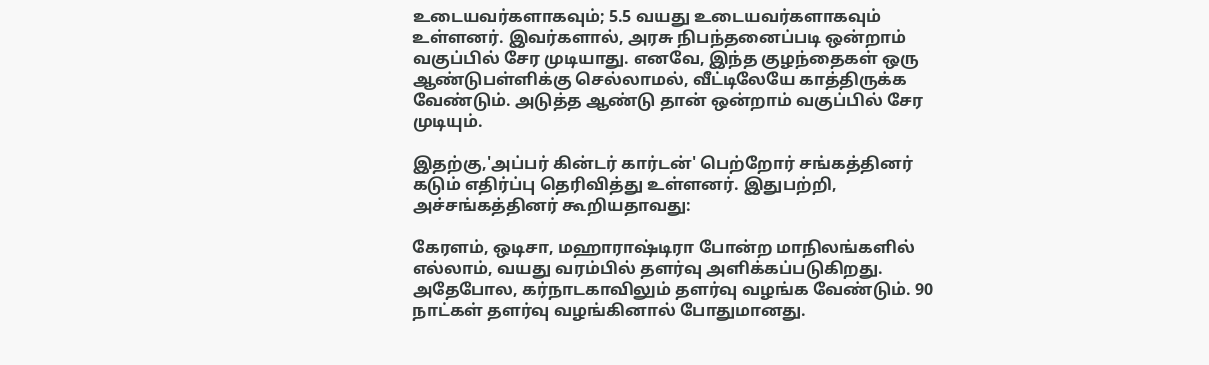உடையவர்களாகவும்; 5.5 வயது உடையவர்களாகவும் உள்ளனர். இவர்களால், அரசு நிபந்தனைப்படி ஒன்றாம் வகுப்பில் சேர முடியாது. எனவே, இந்த குழந்தைகள் ஒரு ஆண்டுபள்ளிக்கு செல்லாமல், வீட்டிலேயே காத்திருக்க வேண்டும். அடுத்த ஆண்டு தான் ஒன்றாம் வகுப்பில் சேர முடியும்.

இதற்கு,'அப்பர் கின்டர் கார்டன்' பெற்றோர் சங்கத்தினர் கடும் எதிர்ப்பு தெரிவித்து உள்ளனர். இதுபற்றி, அச்சங்கத்தினர் கூறியதாவது:

கேரளம், ஒடிசா, மஹாராஷ்டிரா போன்ற மாநிலங்களில் எல்லாம், வயது வரம்பில் தளர்வு அளிக்கப்படுகிறது. அதேபோல, கர்நாடகாவிலும் தளர்வு வழங்க வேண்டும். 90 நாட்கள் தளர்வு வழங்கினால் போதுமானது.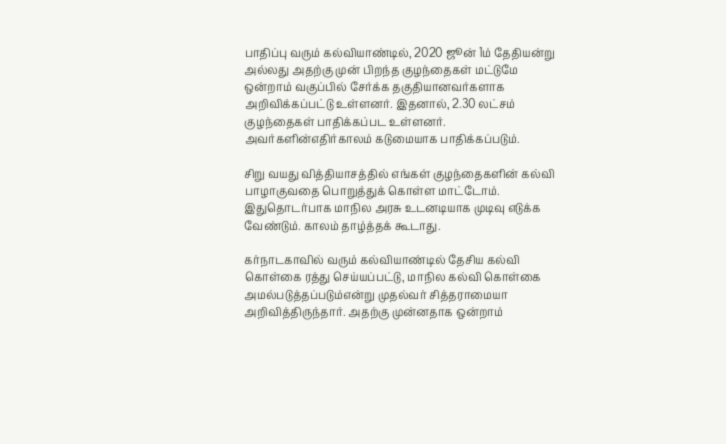பாதிப்பு வரும் கல்வியாண்டில், 2020 ஜூன் 1ம் தேதியன்று அல்லது அதற்கு முன் பிறந்த குழந்தைகள் மட்டுமே ஒன்றாம் வகுப்பில் சேர்க்க தகுதியானவர்களாக அறிவிக்கப்பட்டு உள்ளனர். இதனால், 2.30 லட்சம் குழந்தைகள் பாதிக்கப்பட உள்ளனர். அவர்களின்எதிர்காலம் கடுமையாக பாதிக்கப்படும்.

சிறு வயது வித்தியாசத்தில் எங்கள் குழந்தைகளின் கல்வி பாழாகுவதை பொறுத்துக் கொள்ள மாட்டோம். இதுதொடர்பாக மாநில அரசு உடனடியாக முடிவு எடுக்க வேண்டும். காலம் தாழ்த்தக் கூடாது.

கர்நாடகாவில் வரும் கல்வியாண்டில் தேசிய கல்வி கொள்கை ரத்து செய்யப்பட்டு, மாநில கல்வி கொள்கை அமல்படுத்தப்படும்என்று முதல்வர் சித்தராமையா அறிவித்திருந்தார். அதற்கு முன்னதாக ஒன்றாம்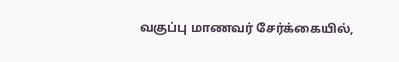வகுப்பு மாணவர் சேர்க்கையில்,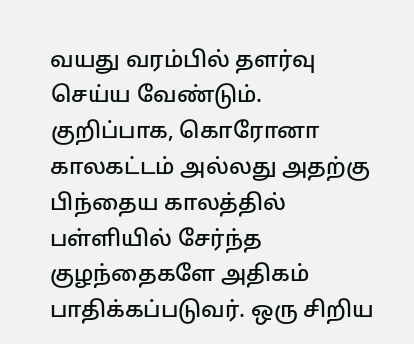வயது வரம்பில் தளர்வு செய்ய வேண்டும். குறிப்பாக, கொரோனா காலகட்டம் அல்லது அதற்கு பிந்தைய காலத்தில் பள்ளியில் சேர்ந்த குழந்தைகளே அதிகம் பாதிக்கப்படுவர். ஒரு சிறிய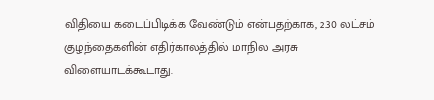விதியை கடைப்பிடிக்க வேண்டும் என்பதற்காக, 2.30 லட்சம் குழந்தைகளின் எதிர்காலத்தில் மாநில அரசு விளையாடக்கூடாது.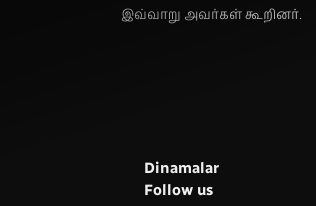இவ்வாறு அவர்கள் கூறினர்.






      Dinamalar
      Follow us